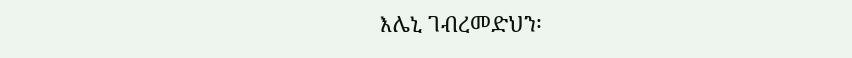እሌኒ ገብረመድህን፡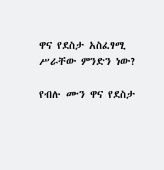ዋና የደስታ አስፈፃሚ ሥራቸው ምንድን ነው?

የብሉ ሙን ዋና የደስታ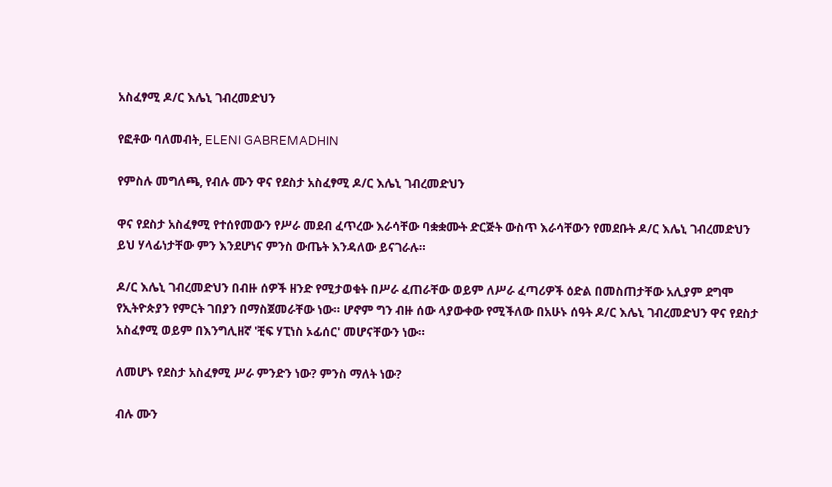አስፈፃሚ ዶ/ር እሌኒ ገብረመድህን

የፎቶው ባለመብት, ELENI GABREMADHIN

የምስሉ መግለጫ, የብሉ ሙን ዋና የደስታ አስፈፃሚ ዶ/ር እሌኒ ገብረመድህን

ዋና የደስታ አስፈፃሚ የተሰየመውን የሥራ መደብ ፈጥረው እራሳቸው ባቋቋሙት ድርጅት ውስጥ እራሳቸውን የመደቡት ዶ/ር እሌኒ ገብረመድህን ይህ ሃላፊነታቸው ምን እንደሆነና ምንስ ውጤት እንዳለው ይናገራሉ።

ዶ/ር እሌኒ ገብረመድህን በብዙ ሰዎች ዘንድ የሚታወቁት በሥራ ፈጠራቸው ወይም ለሥራ ፈጣሪዎች ዕድል በመስጠታቸው አሊያም ደግሞ የኢትዮጵያን የምርት ገበያን በማስጀመራቸው ነው። ሆኖም ግን ብዙ ሰው ላያውቀው የሚችለው በአሁኑ ሰዓት ዶ/ር እሌኒ ገብረመድህን ዋና የደስታ አስፈፃሚ ወይም በእንግሊዘኛ 'ቺፍ ሃፒነስ ኦፊሰር' መሆናቸውን ነው።

ለመሆኑ የደስታ አስፈፃሚ ሥራ ምንድን ነው? ምንስ ማለት ነው?

ብሉ ሙን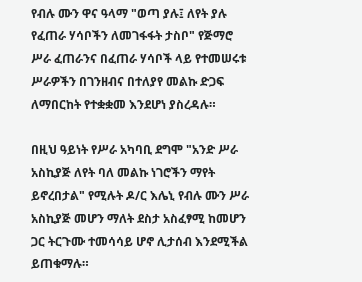የብሉ ሙን ዋና ዓላማ "ወጣ ያሉ፤ ለየት ያሉ የፈጠራ ሃሳቦችን ለመገፋፋት ታስቦ" የጅማሮ ሥራ ፈጠራንና በፈጠራ ሃሳቦች ላይ የተመሠሩቱ ሥራዎችን በገንዘብና በተለያየ መልኩ ድጋፍ ለማበርከት የተቋቋመ እንደሆነ ያስረዳሉ።

በዚህ ዓይነት የሥራ አካባቢ ደግሞ "አንድ ሥራ አስኪያጅ ለየት ባለ መልኩ ነገሮችን ማየት ይኖረበታል" የሚሉት ዶ/ር እሌኒ የብሉ ሙን ሥራ አስኪያጅ መሆን ማለት ደስታ አስፈፃሚ ከመሆን ጋር ትርጉሙ ተመሳሳይ ሆኖ ሊታሰብ እንደሚችል ይጠቁማሉ።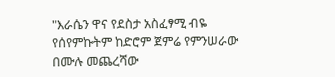"እራሴን ዋና የደስታ አስፈፃሚ ብዬ የሰየምኩትም ከድሮም ጀምሬ የምንሠራው በሙሉ መጨረሻው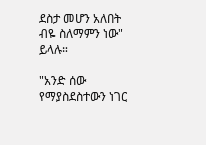ደስታ መሆን አለበት ብዬ ስለማምን ነው" ይላሉ።

"አንድ ሰው የማያስደስተውን ነገር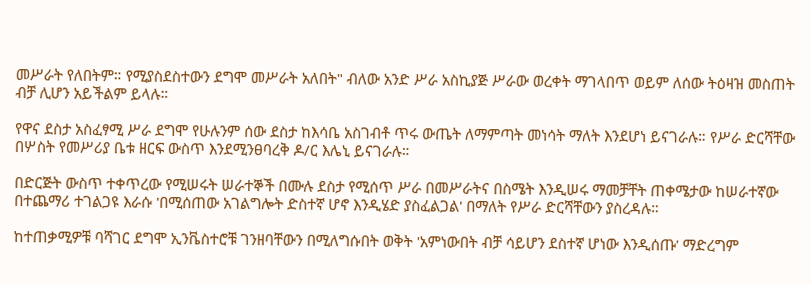መሥራት የለበትም። የሚያስደስተውን ደግሞ መሥራት አለበት" ብለው አንድ ሥራ አስኪያጅ ሥራው ወረቀት ማገላበጥ ወይም ለሰው ትዕዛዝ መስጠት ብቻ ሊሆን አይችልም ይላሉ።

የዋና ደስታ አስፈፃሚ ሥራ ደግሞ የሁሉንም ሰው ደስታ ከእሳቤ አስገብቶ ጥሩ ውጤት ለማምጣት መነሳት ማለት እንደሆነ ይናገራሉ። የሥራ ድርሻቸው በሦስት የመሥሪያ ቤቱ ዘርፍ ውስጥ እንደሚንፀባረቅ ዶ/ር እሌኒ ይናገራሉ።

በድርጅት ውስጥ ተቀጥረው የሚሠሩት ሠራተኞች በሙሉ ደስታ የሚሰጥ ሥራ በመሥራትና በስሜት እንዲሠሩ ማመቻቸት ጠቀሜታው ከሠራተኛው በተጨማሪ ተገልጋዩ እራሱ 'በሚሰጠው አገልግሎት ድስተኛ ሆኖ እንዲሄድ ያስፈልጋል' በማለት የሥራ ድርሻቸውን ያስረዳሉ።

ከተጠቃሚዎቹ ባሻገር ደግሞ ኢንቬስተሮቹ ገንዘባቸውን በሚለግሱበት ወቅት 'አምነውበት ብቻ ሳይሆን ደስተኛ ሆነው እንዲሰጡ' ማድረግም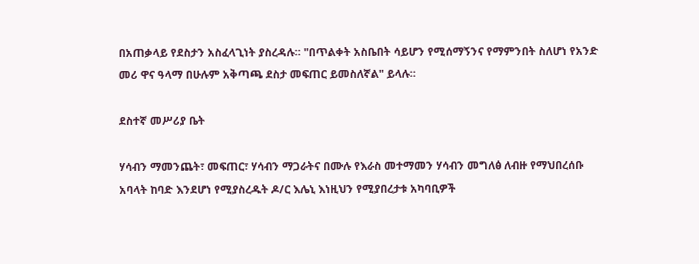በአጠቃላይ የደስታን አስፈላጊነት ያስረዳሉ። "በጥልቀት አስቤበት ሳይሆን የሚሰማኝንና የማምንበት ስለሆነ የአንድ መሪ ዋና ዓላማ በሁሉም አቅጣጫ ደስታ መፍጠር ይመስለኛል" ይላሉ።

ደስተኛ መሥሪያ ቤት

ሃሳብን ማመንጨት፣ መፍጠር፣ ሃሳብን ማጋራትና በሙሉ የእራስ መተማመን ሃሳብን መግለፅ ለብዙ የማህበረሰቡ አባላት ከባድ እንደሆነ የሚያስረዱት ዶ/ር እሌኒ እነዚህን የሚያበረታቱ አካባቢዎች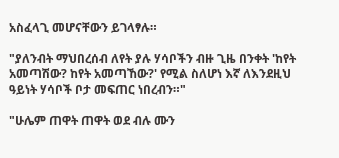አስፈላጊ መሆናቸውን ይገላፃሉ።

"ያለንብት ማህበረሰብ ለየት ያሉ ሃሳቦችን ብዙ ጊዜ በንቀት 'ከየት አመጣሽው? ከየት አመጣኸው?' የሚል ስለሆነ እኛ ለእንደዚህ ዓይነት ሃሳቦች ቦታ መፍጠር ነበረብን።"

"ሁሌም ጠዋት ጠዋት ወደ ብሉ ሙን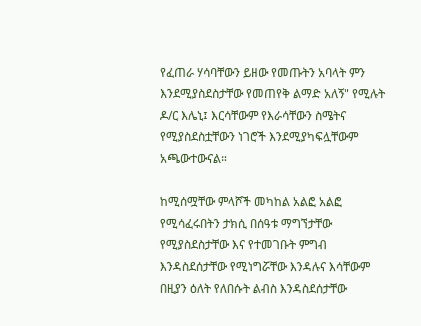የፈጠራ ሃሳባቸውን ይዘው የመጡትን አባላት ምን እንደሚያስደስታቸው የመጠየቅ ልማድ አለኝ" የሚሉት ዶ/ር እሌኒ፤ እርሳቸውም የእራሳቸውን ስሜትና የሚያስደስቷቸውን ነገሮች እንደሚያካፍሏቸውም አጫውተውናል።

ከሚሰሟቸው ምላሾች መካከል አልፎ አልፎ የሚሳፈሩበትን ታክሲ በሰዓቱ ማግኘታቸው የሚያስደስታቸው እና የተመገቡት ምግብ እንዳስደሰታቸው የሚነግሯቸው እንዳሉና እሳቸውም በዚያን ዕለት የለበሱት ልብስ እንዳስደሰታቸው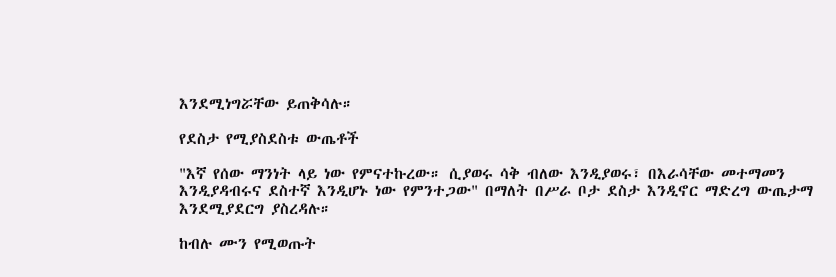እንደሚነግሯቸው ይጠቅሳሉ።

የደስታ የሚያስደስቱ ውጤቶች

"እኛ የሰው ማንነት ላይ ነው የምናተኩረው። ሲያወሩ ሳቅ ብለው እንዲያወሩ፣ በእራሳቸው መተማመን እንዲያዳብሩና ደስተኛ እንዲሆኑ ነው የምንተጋው" በማለት በሥራ ቦታ ደስታ እንዲኖር ማድረግ ውጤታማ እንደሚያደርግ ያስረዳሉ።

ከብሉ ሙን የሚወጡት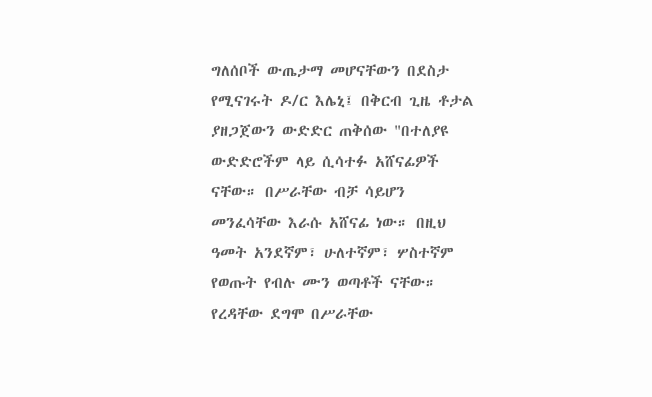ግለሰቦች ውጤታማ መሆናቸውን በደስታ የሚናገሩት ዶ/ር እሌኒ፤ በቅርብ ጊዜ ቶታል ያዘጋጀውን ውድድር ጠቅሰው "በተለያዩ ውድድሮችም ላይ ሲሳተፉ አሸናፊዎች ናቸው። በሥራቸው ብቻ ሳይሆን መንፈሳቸው እራሱ አሸናፊ ነው። በዚህ ዓመት አንደኛም፣ ሁለተኛም፣ ሦስተኛም የወጡት የብሉ ሙን ወጣቶች ናቸው። የረዳቸው ደግሞ በሥራቸው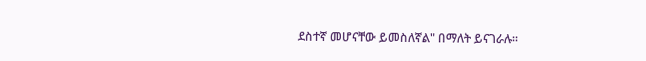ደስተኛ መሆናቸው ይመስለኛል" በማለት ይናገራሉ።